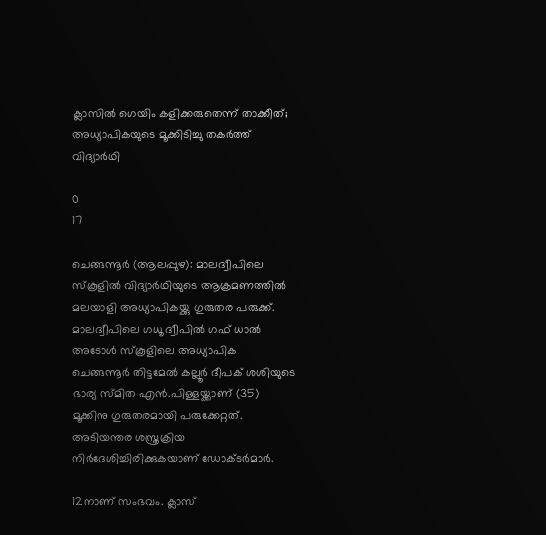ക്ലാസിൽ ഗെയിം കളിക്കരുതെന്ന് താക്കീത്; അധ്യാപികയുടെ മൂക്കിടിച്ചു തകർത്ത് വിദ്യാർഥി

0
17

ചെങ്ങന്നൂർ (ആലപ്പുഴ): മാലദ്വീപിലെ സ്കൂളിൽ വിദ്യാർഥിയുടെ ആക്രമണത്തിൽ മലയാളി അധ്യാപികയ്ക്കു ഗുരുതര പരുക്ക്. മാലദ്വീപിലെ ഗധൂ ദ്വീപിൽ ഗഫ് ധാൽ അടോൾ സ്കൂളിലെ അധ്യാപിക ചെങ്ങന്നൂർ തിട്ടമേൽ കല്ലൂർ ദീപക് ശശിയുടെ ഭാര്യ സ്മിത എൻ.പിള്ളയ്ക്കാണ് (35) മൂക്കിനു ഗുരുതരമായി പരുക്കേറ്റത്. അടിയന്തര ശസ്ത്രക്രിയ നിർദേശിച്ചിരിക്കുകയാണ് ഡോക്ടർമാർ.

12നാണ് സംഭവം. ക്ലാസ്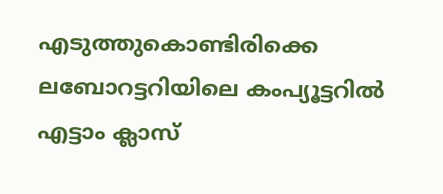എടുത്തുകൊണ്ടിരിക്കെ ലബോറട്ടറിയിലെ കംപ്യൂട്ടറിൽ എട്ടാം ക്ലാസ്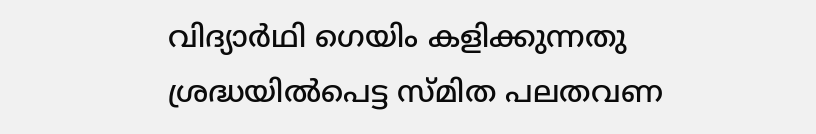വിദ്യാർഥി ഗെയിം കളിക്കുന്നതു ശ്രദ്ധയിൽപെട്ട സ്മിത പലതവണ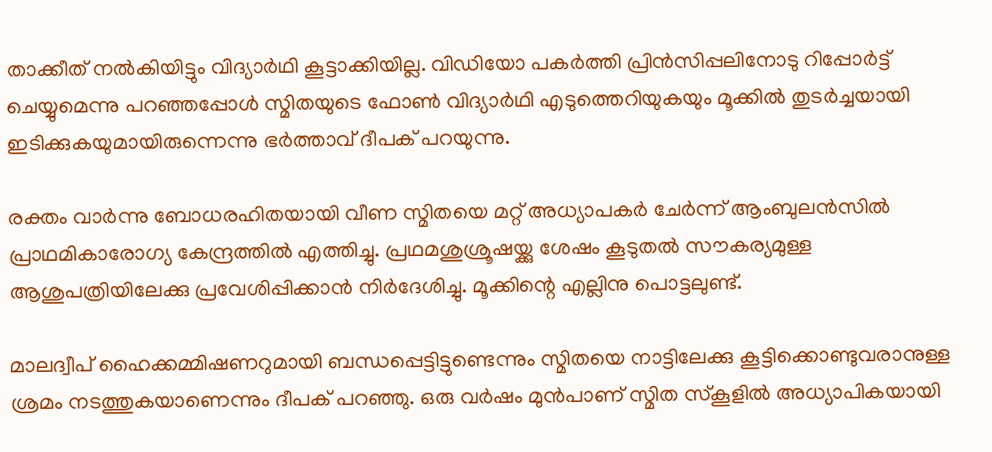താക്കീത് നൽകിയിട്ടും വിദ്യാർഥി കൂട്ടാക്കിയില്ല. വിഡിയോ പകർത്തി പ്രിൻസിപ്പലിനോടു റിപ്പോർട്ട് ചെയ്യുമെന്നു പറഞ്ഞപ്പോൾ സ്മിതയുടെ ഫോൺ വിദ്യാർഥി എടുത്തെറിയുകയും മൂക്കിൽ തുടർച്ചയായി ഇടിക്കുകയുമായിരുന്നെന്നു ഭർത്താവ് ദീപക് പറയുന്നു.

രക്തം വാർന്നു ബോധരഹിതയായി വീണ സ്മിതയെ മറ്റ് അധ്യാപകർ ചേർന്ന് ആംബുലൻസിൽ പ്രാഥമികാരോഗ്യ കേന്ദ്രത്തിൽ എത്തിച്ചു. പ്രഥമശുശ്രൂഷയ്ക്കു ശേഷം കൂടുതൽ സൗകര്യമുള്ള ആശുപത്രിയിലേക്കു പ്രവേശിപ്പിക്കാൻ നിർദേശിച്ചു. മൂക്കിന്റെ എല്ലിനു പൊട്ടലുണ്ട്.

മാലദ്വീപ് ഹൈക്കമ്മിഷണറുമായി ബന്ധപ്പെട്ടിട്ടുണ്ടെന്നും സ്മിതയെ നാട്ടിലേക്കു കൂട്ടിക്കൊണ്ടുവരാനുള്ള ശ്രമം നടത്തുകയാണെന്നും ദീപക് പറഞ്ഞു. ഒരു വർഷം മുൻപാണ് സ്മിത സ്കൂളിൽ അധ്യാപികയായി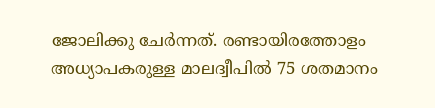ജോലിക്കു ചേർന്നത്. രണ്ടായിരത്തോളം അധ്യാപകരുള്ള മാലദ്വീപിൽ‍ 75 ശതമാനം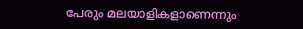പേരും മലയാളികളാണെന്നും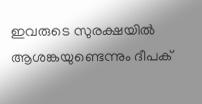ഇവരുടെ സുരക്ഷയിൽ ആശങ്കയുണ്ടെന്നും ദീപക്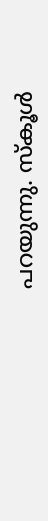പറയുന്നു. സ്കൂൾ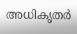അധികൃതർ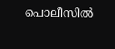പൊലീസിൽ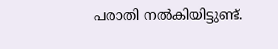പരാതി നൽകിയിട്ടുണ്ട്.